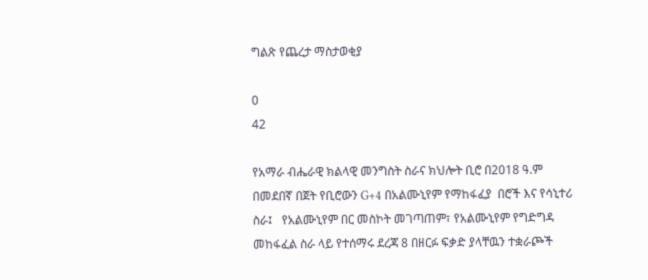ግልጽ የጨረታ ማስታወቂያ

0
42

የአማራ ብሔራዊ ክልላዊ መንግስት ስራና ክህሎት ቢሮ በ2018 ዓ.ም በመደበኛ በጀት የቢሮውን G+4 በአልሙኒየም የማከፋፈያ  በሮች እና የሳኒተሪ ስራ፤   የአልሙኒየም በር መስኮት መገጣጠም፣ የአልሙኒየም የግድግዳ መከፋፈል ስራ ላይ የተሰማሩ ደረጃ 8 በዘርፉ ፍቃድ ያላቸዉን ተቋራጮች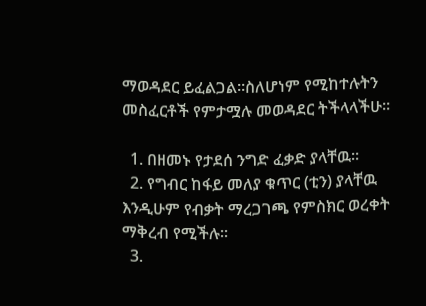ማወዳደር ይፈልጋል፡፡ስለሆነም የሚከተሉትን መስፈርቶች የምታሟሉ መወዳደር ትችላላችሁ፡፡

  1. በዘመኑ የታደሰ ንግድ ፈቃድ ያላቸዉ፡፡
  2. የግብር ከፋይ መለያ ቁጥር (ቲን) ያላቸዉ እንዲሁም የብቃት ማረጋገጫ የምስክር ወረቀት ማቅረብ የሚችሉ፡፡
  3.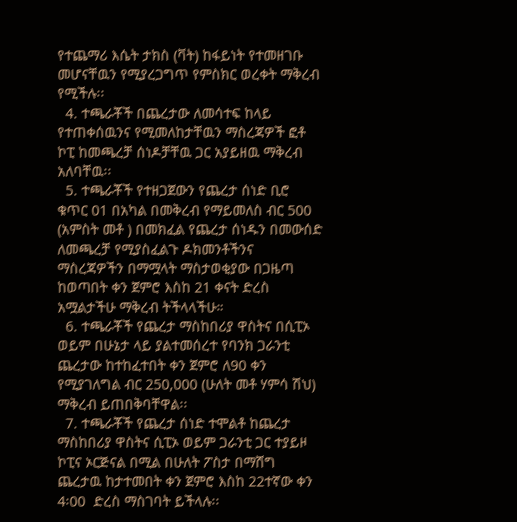የተጨማሪ እሴት ታክስ (ቫት) ከፋይነት የተመዘገቡ መሆናቸዉን የሚያረጋግጥ የምስክር ወረቀት ማቅረብ የሚችሉ፡፡
  4. ተጫራቾች በጨረታው ለመሳተፍ ከላይ የተጠቀሰዉንና የሚመለከታቸዉን ማስረጃዎች ፎቶ ኮፒ ከመጫረቻ ሰነዶቻቸዉ ጋር አያይዘዉ ማቅረብ አለባቸዉ፡፡
  5. ተጫራቾች የተዘጋጀውን የጨረታ ሰነድ ቢሮ ቁጥር 01 በአካል በመቅረብ የማይመለስ ብር 500 (አምስት መቶ ) በመክፈል የጨረታ ሰነዱን በመውሰድ ለመጫረቻ የሚያስፈልጉ ዶክመንቶችንና ማስረጃዎችን በማሟላት ማስታወቂያው በጋዜጣ ከወጣበት ቀን ጀምሮ እስከ 21 ቀናት ድረስ አሟልታችሁ ማቅረብ ትችላላችሁ።
  6. ተጫራቾች የጨረታ ማስከበሪያ ዋስትና በሲፒኦ ወይም በሁኔታ ላይ ያልተመሰረተ የባንክ ጋራንቲ ጨረታው ከተከፈተበት ቀን ጀምሮ ለ90 ቀን የሚያገለግል ብር 250,000 (ሁለት መቶ ሃምሳ ሽህ) ማቅረብ ይጠበቅባቸዋል፡፡
  7. ተጫራቾች የጨረታ ሰነድ ተሞልቶ ከጨረታ ማስከበሪያ ዋስትና ሲፒኦ ወይም ጋራንቲ ጋር ተያይዞ ኮፒና ኦርጅናል በሚል በሁለት ፖስታ በማሸግ ጨረታዉ ከታተመበት ቀን ጀምሮ እስከ 22ተኛው ቀን 4፡00  ድረስ ማስገባት ይችላሉ፡፡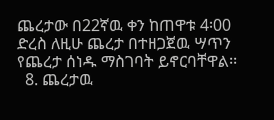ጨረታው በ22ኛዉ ቀን ከጠዋቱ 4፡00  ድረስ ለዚሁ ጨረታ በተዘጋጀዉ ሣጥን የጨረታ ሰነዱ ማስገባት ይኖርባቸዋል፡፡
  8. ጨረታዉ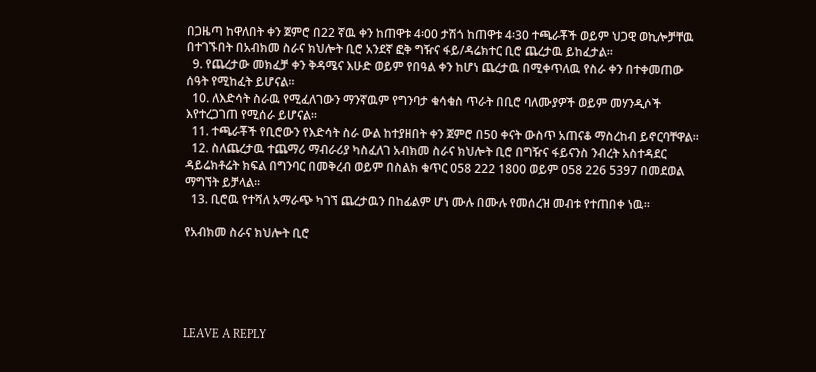በጋዜጣ ከዋለበት ቀን ጀምሮ በ22 ኛዉ ቀን ከጠዋቱ 4፡00 ታሽጎ ከጠዋቱ 4፡30 ተጫራቾች ወይም ህጋዊ ወኪሎቻቸዉ በተገኙበት በአብክመ ስራና ክህሎት ቢሮ አንደኛ ፎቅ ግዥና ፋይ/ዳሬክተር ቢሮ ጨረታዉ ይከፈታል፡፡
  9. የጨረታው መክፈቻ ቀን ቅዳሜና እሁድ ወይም የበዓል ቀን ከሆነ ጨረታዉ በሚቀጥለዉ የስራ ቀን በተቀመጠው ሰዓት የሚከፈት ይሆናል፡፡
  10. ለእድሳት ስራዉ የሚፈለገውን ማንኛዉም የግንባታ ቁሳቁስ ጥራት በቢሮ ባለሙያዎች ወይም መሃንዲሶች እየተረጋገጠ የሚሰራ ይሆናል፡፡
  11. ተጫራቾች የቢሮውን የእድሳት ስራ ውል ከተያዘበት ቀን ጀምሮ በ50 ቀናት ውስጥ አጠናቆ ማስረከብ ይኖርባቸዋል፡፡
  12. ስለጨረታዉ ተጨማሪ ማብራሪያ ካስፈለገ አብክመ ስራና ክህሎት ቢሮ በግዥና ፋይናንስ ንብረት አስተዳደር ዳይሬክቶሬት ክፍል በግንባር በመቅረብ ወይም በስልክ ቁጥር 058 222 1800 ወይም 058 226 5397 በመደወል ማግኘት ይቻላል፡፡
  13. ቢሮዉ የተሻለ አማራጭ ካገኘ ጨረታዉን በከፊልም ሆነ ሙሉ በሙሉ የመሰረዝ መብቱ የተጠበቀ ነዉ፡፡

የአብክመ ስራና ክህሎት ቢሮ





LEAVE A REPLY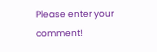Please enter your comment!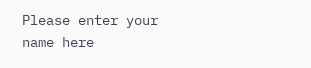Please enter your name here